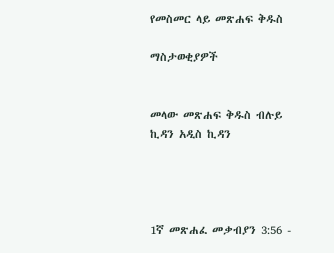የመስመር ላይ መጽሐፍ ቅዱስ

ማስታወቂያዎች


መላው መጽሐፍ ቅዱስ ብሉይ ኪዳን አዲስ ኪዳን




1ኛ መጽሐፈ መቃብያን 3:56 -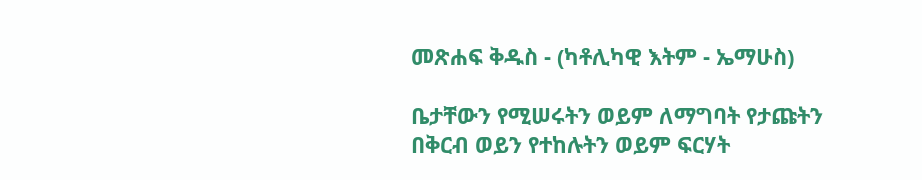መጽሐፍ ቅዱስ - (ካቶሊካዊ እትም - ኤማሁስ)

ቤታቸውን የሚሠሩትን ወይም ለማግባት የታጩትን በቅርብ ወይን የተከሉትን ወይም ፍርሃት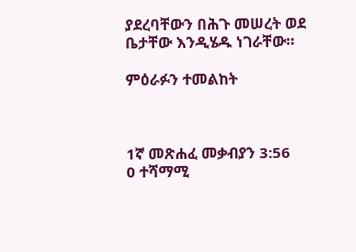ያደረባቸውን በሕጉ መሠረት ወደ ቤታቸው እንዲሄዱ ነገራቸው።

ምዕራፉን ተመልከት



1ኛ መጽሐፈ መቃብያን 3:56
0 ተሻማሚ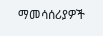ማመሳሰሪያዎች